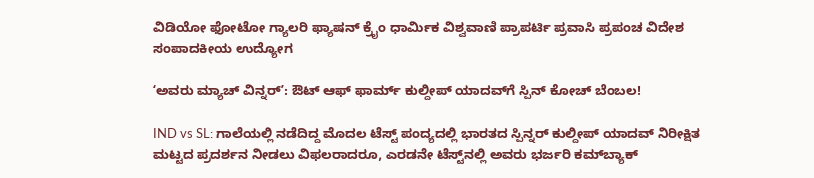ವಿಡಿಯೋ ಫೋಟೋ ಗ್ಯಾಲರಿ ಫ್ಯಾಷನ್ ಕ್ರೈಂ ಧಾರ್ಮಿಕ ವಿಶ್ವವಾಣಿ ಪ್ರಾಪರ್ಟಿ ಪ್ರವಾಸಿ ಪ್ರಪಂಚ ವಿದೇಶ ಸಂಪಾದಕೀಯ ಉದ್ಯೋಗ

ʻಅವರು ಮ್ಯಾಚ್‌ ವಿನ್ನರ್‌ʼ: ಔಟ್‌ ಆಫ್‌ ಫಾರ್ಮ್ ಕುಲ್ದೀಪ್‌ ಯಾದವ್‌ಗೆ ಸ್ಪಿನ್‌ ಕೋಚ್‌ ಬೆಂಬಲ!

IND vs SL: ಗಾಲೆಯಲ್ಲಿ ನಡೆದಿದ್ದ ಮೊದಲ ಟೆಸ್ಟ್‌ ಪಂದ್ಯದಲ್ಲಿ ಭಾರತದ ಸ್ಪಿನ್ನರ್ ಕುಲ್ದೀಪ್ ಯಾದವ್ ನಿರೀಕ್ಷಿತ ಮಟ್ಟದ ಪ್ರದರ್ಶನ ನೀಡಲು ವಿಫಲರಾದರೂ, ಎರಡನೇ ಟೆಸ್ಟ್‌ನಲ್ಲಿ ಅವರು ಭರ್ಜರಿ ಕಮ್‌ಬ್ಯಾಕ್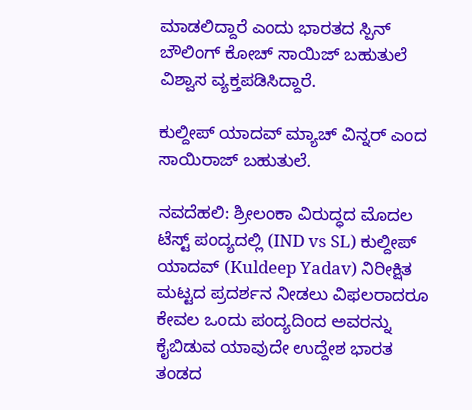ಮಾಡಲಿದ್ದಾರೆ ಎಂದು ಭಾರತದ ಸ್ಪಿನ್ ಬೌಲಿಂಗ್ ಕೋಚ್ ಸಾಯಿಜ್ ಬಹುತುಲೆ ವಿಶ್ವಾಸ ವ್ಯಕ್ತಪಡಿಸಿದ್ದಾರೆ.

ಕುಲ್ದೀಪ್‌ ಯಾದವ್‌ ಮ್ಯಾಚ್‌ ವಿನ್ನರ್‌ ಎಂದ ಸಾಯಿರಾಜ್‌ ಬಹುತುಲೆ.

ನವದೆಹಲಿ: ಶ್ರೀಲಂಕಾ ವಿರುದ್ಧದ ಮೊದಲ ಟೆಸ್ಟ್‌ ಪಂದ್ಯದಲ್ಲಿ (IND vs SL) ಕುಲ್ದೀಪ್ ಯಾದವ್ (Kuldeep Yadav) ನಿರೀಕ್ಷಿತ ಮಟ್ಟದ ಪ್ರದರ್ಶನ ನೀಡಲು ವಿಫಲರಾದರೂ ಕೇವಲ ಒಂದು ಪಂದ್ಯದಿಂದ ಅವರನ್ನು ಕೈಬಿಡುವ ಯಾವುದೇ ಉದ್ದೇಶ ಭಾರತ ತಂಡದ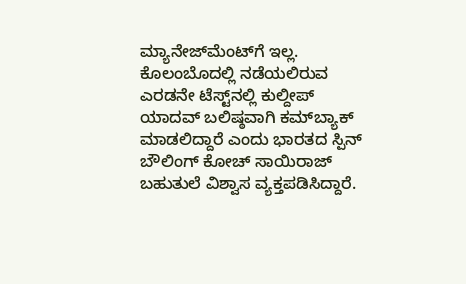ಮ್ಯಾನೇಜ್‌ಮೆಂಟ್‌ಗೆ ಇಲ್ಲ. ಕೊಲಂಬೊದಲ್ಲಿ ನಡೆಯಲಿರುವ ಎರಡನೇ ಟೆಸ್ಟ್‌ನಲ್ಲಿ ಕುಲ್ದೀಪ್ ಯಾದವ್‌ ಬಲಿಷ್ಠವಾಗಿ ಕಮ್‌ಬ್ಯಾಕ್ ಮಾಡಲಿದ್ದಾರೆ ಎಂದು ಭಾರತದ ಸ್ಪಿನ್ ಬೌಲಿಂಗ್ ಕೋಚ್ ಸಾಯಿರಾಜ್ ಬಹುತುಲೆ ವಿಶ್ವಾಸ ವ್ಯಕ್ತಪಡಿಸಿದ್ದಾರೆ.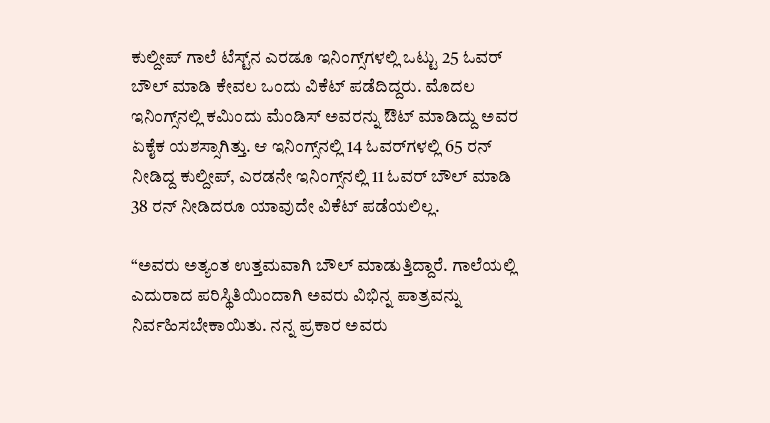ಕುಲ್ದೀಪ್ ಗಾಲೆ ಟೆಸ್ಟ್‌ನ ಎರಡೂ ಇನಿಂಗ್ಸ್‌ಗಳಲ್ಲಿ ಒಟ್ಟು 25 ಓವರ್‌ ಬೌಲ್‌ ಮಾಡಿ ಕೇವಲ ಒಂದು ವಿಕೆಟ್ ಪಡೆದಿದ್ದರು. ಮೊದಲ ಇನಿಂಗ್ಸ್‌ನಲ್ಲಿ ಕಮಿಂದು ಮೆಂಡಿಸ್ ಅವರನ್ನು ಔಟ್ ಮಾಡಿದ್ದು ಅವರ ಏಕೈಕ ಯಶಸ್ಸಾಗಿತ್ತು. ಆ ಇನಿಂಗ್ಸ್‌ನಲ್ಲಿ 14 ಓವರ್‌ಗಳಲ್ಲಿ 65 ರನ್ ನೀಡಿದ್ದ ಕುಲ್ದೀಪ್, ಎರಡನೇ ಇನಿಂಗ್ಸ್‌ನಲ್ಲಿ 11 ಓವರ್‌ ಬೌಲ್‌ ಮಾಡಿ 38 ರನ್ ನೀಡಿದರೂ ಯಾವುದೇ ವಿಕೆಟ್ ಪಡೆಯಲಿಲ್ಲ.

“ಅವರು ಅತ್ಯಂತ ಉತ್ತಮವಾಗಿ ಬೌಲ್‌ ಮಾಡುತ್ತಿದ್ದಾರೆ. ಗಾಲೆಯಲ್ಲಿ ಎದುರಾದ ಪರಿಸ್ಥಿತಿಯಿಂದಾಗಿ ಅವರು ವಿಭಿನ್ನ ಪಾತ್ರವನ್ನು ನಿರ್ವಹಿಸಬೇಕಾಯಿತು. ನನ್ನ ಪ್ರಕಾರ ಅವರು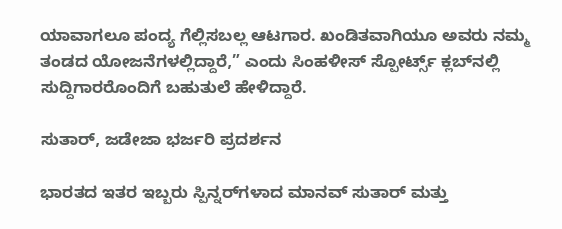ಯಾವಾಗಲೂ ಪಂದ್ಯ ಗೆಲ್ಲಿಸಬಲ್ಲ ಆಟಗಾರ. ಖಂಡಿತವಾಗಿಯೂ ಅವರು ನಮ್ಮ ತಂಡದ ಯೋಜನೆಗಳಲ್ಲಿದ್ದಾರೆ,” ಎಂದು ಸಿಂಹಳೀಸ್ ಸ್ಪೋರ್ಟ್ಸ್ ಕ್ಲಬ್‌ನಲ್ಲಿ ಸುದ್ದಿಗಾರರೊಂದಿಗೆ ಬಹುತುಲೆ ಹೇಳಿದ್ದಾರೆ.

ಸುತಾರ್, ಜಡೇಜಾ ಭರ್ಜರಿ ಪ್ರದರ್ಶನ

ಭಾರತದ ಇತರ ಇಬ್ಬರು ಸ್ಪಿನ್ನರ್‌ಗಳಾದ ಮಾನವ್ ಸುತಾರ್ ಮತ್ತು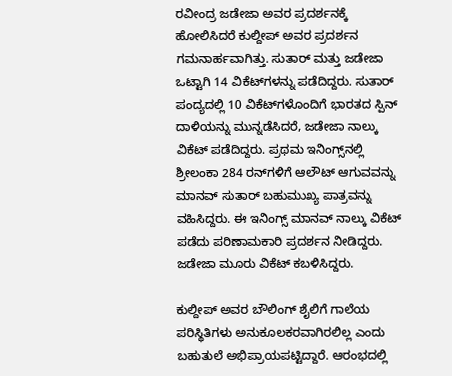ರವೀಂದ್ರ ಜಡೇಜಾ ಅವರ ಪ್ರದರ್ಶನಕ್ಕೆ ಹೋಲಿಸಿದರೆ ಕುಲ್ದೀಪ್ ಅವರ ಪ್ರದರ್ಶನ ಗಮನಾರ್ಹವಾಗಿತ್ತು. ಸುತಾರ್ ಮತ್ತು ಜಡೇಜಾ ಒಟ್ಟಾಗಿ 14 ವಿಕೆಟ್‌ಗಳನ್ನು ಪಡೆದಿದ್ದರು. ಸುತಾರ್ ಪಂದ್ಯದಲ್ಲಿ 10 ವಿಕೆಟ್‌ಗಳೊಂದಿಗೆ ಭಾರತದ ಸ್ಪಿನ್ ದಾಳಿಯನ್ನು ಮುನ್ನಡೆಸಿದರೆ, ಜಡೇಜಾ ನಾಲ್ಕು ವಿಕೆಟ್ ಪಡೆದಿದ್ದರು. ಪ್ರಥಮ ಇನಿಂಗ್ಸ್‌ನಲ್ಲಿ ಶ್ರೀಲಂಕಾ 284 ರನ್‌ಗಳಿಗೆ ಆಲೌಟ್ ಆಗುವವನ್ನು ಮಾನವ್‌ ಸುತಾರ್‌ ಬಹುಮುಖ್ಯ ಪಾತ್ರವನ್ನು ವಹಿಸಿದ್ದರು. ಈ ಇನಿಂಗ್ಸ್‌ ಮಾನವ್‌ ನಾಲ್ಕು ವಿಕೆಟ್ ಪಡೆದು ಪರಿಣಾಮಕಾರಿ ಪ್ರದರ್ಶನ ನೀಡಿದ್ದರು. ಜಡೇಜಾ ಮೂರು ವಿಕೆಟ್ ಕಬಳಿಸಿದ್ದರು.

ಕುಲ್ದೀಪ್ ಅವರ ಬೌಲಿಂಗ್ ಶೈಲಿಗೆ ಗಾಲೆಯ ಪರಿಸ್ಥಿತಿಗಳು ಅನುಕೂಲಕರವಾಗಿರಲಿಲ್ಲ ಎಂದು ಬಹುತುಲೆ ಅಭಿಪ್ರಾಯಪಟ್ಟಿದ್ದಾರೆ. ಆರಂಭದಲ್ಲಿ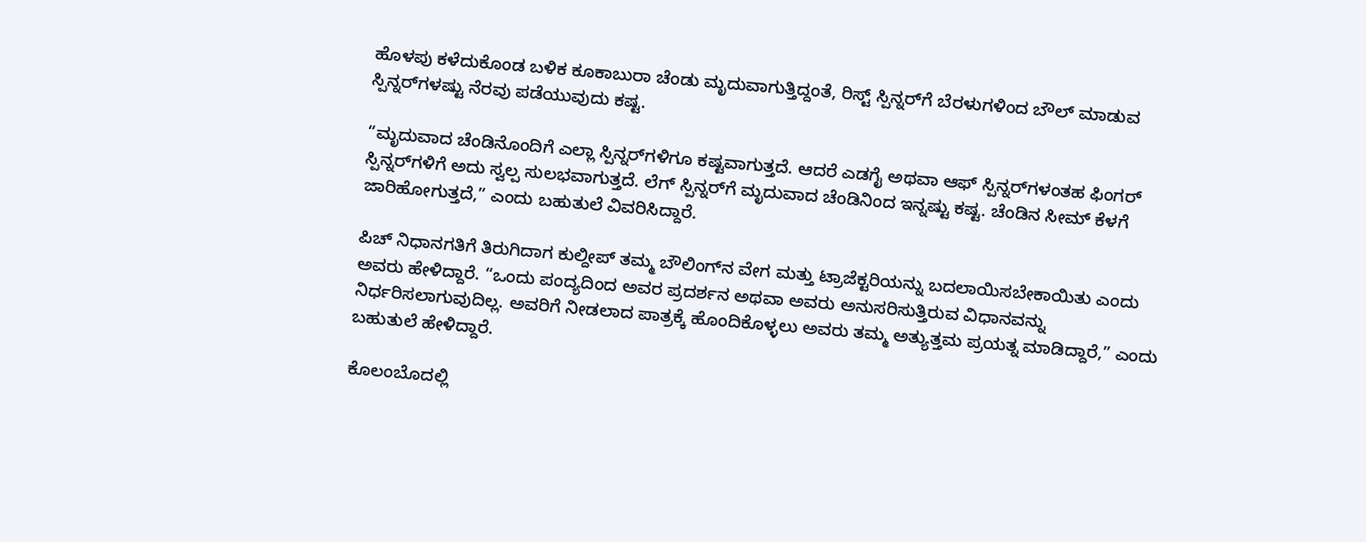ಹೊಳಪು ಕಳೆದುಕೊಂಡ ಬಳಿಕ ಕೂಕಾಬುರಾ ಚೆಂಡು ಮೃದುವಾಗುತ್ತಿದ್ದಂತೆ, ರಿಸ್ಟ್ ಸ್ಪಿನ್ನರ್‌ಗೆ ಬೆರಳುಗಳಿಂದ ಬೌಲ್‌ ಮಾಡುವ ಸ್ಪಿನ್ನರ್‌ಗಳಷ್ಟು ನೆರವು ಪಡೆಯುವುದು ಕಷ್ಟ.

“ಮೃದುವಾದ ಚೆಂಡಿನೊಂದಿಗೆ ಎಲ್ಲಾ ಸ್ಪಿನ್ನರ್‌ಗಳಿಗೂ ಕಷ್ಟವಾಗುತ್ತದೆ. ಆದರೆ ಎಡಗೈ ಅಥವಾ ಆಫ್ ಸ್ಪಿನ್ನರ್‌ಗಳಂತಹ ಫಿಂಗರ್ ಸ್ಪಿನ್ನರ್‌ಗಳಿಗೆ ಅದು ಸ್ವಲ್ಪ ಸುಲಭವಾಗುತ್ತದೆ. ಲೆಗ್ ಸ್ಪಿನ್ನರ್‌ಗೆ ಮೃದುವಾದ ಚೆಂಡಿನಿಂದ ಇನ್ನಷ್ಟು ಕಷ್ಟ. ಚೆಂಡಿನ ಸೀಮ್ ಕೆಳಗೆ ಜಾರಿಹೋಗುತ್ತದೆ,” ಎಂದು ಬಹುತುಲೆ ವಿವರಿಸಿದ್ದಾರೆ.

ಪಿಚ್ ನಿಧಾನಗತಿಗೆ ತಿರುಗಿದಾಗ ಕುಲ್ದೀಪ್ ತಮ್ಮ ಬೌಲಿಂಗ್‌ನ ವೇಗ ಮತ್ತು ಟ್ರಾಜೆಕ್ಟರಿಯನ್ನು ಬದಲಾಯಿಸಬೇಕಾಯಿತು ಎಂದು ಅವರು ಹೇಳಿದ್ದಾರೆ. “ಒಂದು ಪಂದ್ಯದಿಂದ ಅವರ ಪ್ರದರ್ಶನ ಅಥವಾ ಅವರು ಅನುಸರಿಸುತ್ತಿರುವ ವಿಧಾನವನ್ನು ನಿರ್ಧರಿಸಲಾಗುವುದಿಲ್ಲ. ಅವರಿಗೆ ನೀಡಲಾದ ಪಾತ್ರಕ್ಕೆ ಹೊಂದಿಕೊಳ್ಳಲು ಅವರು ತಮ್ಮ ಅತ್ಯುತ್ತಮ ಪ್ರಯತ್ನ ಮಾಡಿದ್ದಾರೆ,” ಎಂದು ಬಹುತುಲೆ ಹೇಳಿದ್ದಾರೆ.

ಕೊಲಂಬೊದಲ್ಲಿ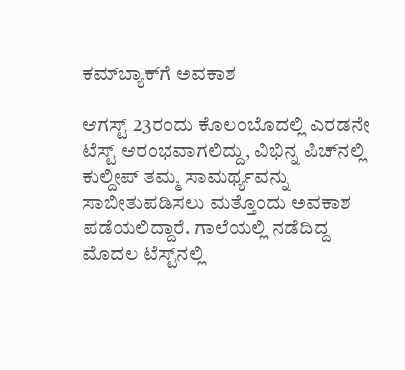ಕಮ್‌ಬ್ಯಾಕ್‌ಗೆ ಅವಕಾಶ

ಆಗಸ್ಟ್ 23ರಂದು ಕೊಲಂಬೊದಲ್ಲಿ ಎರಡನೇ ಟೆಸ್ಟ್ ಆರಂಭವಾಗಲಿದ್ದು, ವಿಭಿನ್ನ ಪಿಚ್‌ನಲ್ಲಿ ಕುಲ್ದೀಪ್ ತಮ್ಮ ಸಾಮರ್ಥ್ಯವನ್ನು ಸಾಬೀತುಪಡಿಸಲು ಮತ್ತೊಂದು ಅವಕಾಶ ಪಡೆಯಲಿದ್ದಾರೆ. ಗಾಲೆಯಲ್ಲಿ ನಡೆದಿದ್ದ ಮೊದಲ ಟೆಸ್ಟ್‌ನಲ್ಲಿ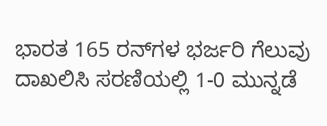ಭಾರತ 165 ರನ್‌ಗಳ ಭರ್ಜರಿ ಗೆಲುವು ದಾಖಲಿಸಿ ಸರಣಿಯಲ್ಲಿ 1-0 ಮುನ್ನಡೆ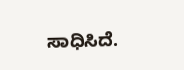ಸಾಧಿಸಿದೆ.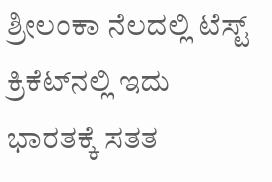ಶ್ರೀಲಂಕಾ ನೆಲದಲ್ಲಿ ಟೆಸ್ಟ್ ಕ್ರಿಕೆಟ್‌ನಲ್ಲಿ ಇದು ಭಾರತಕ್ಕೆ ಸತತ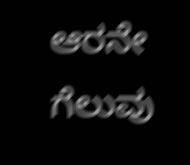ಆರನೇ ಗೆಲುವು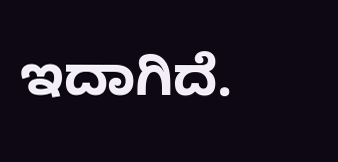ಇದಾಗಿದೆ.